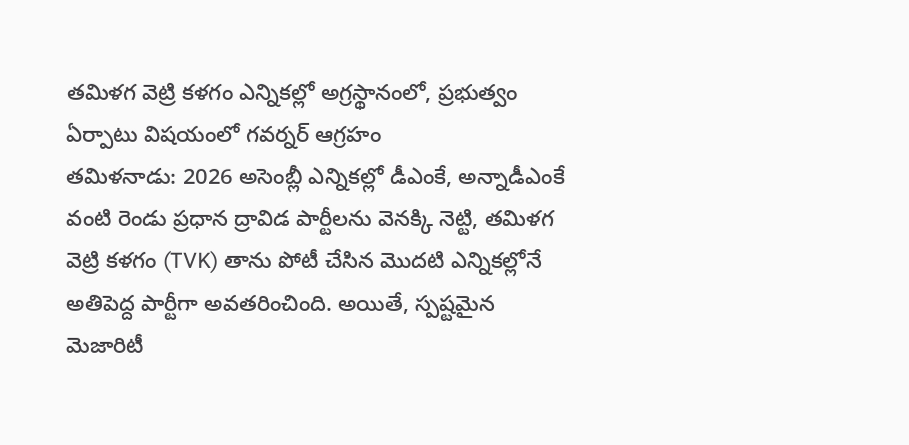తమిళగ వెట్రి కళగం ఎన్నికల్లో అగ్రస్థానంలో, ప్రభుత్వం ఏర్పాటు విషయంలో గవర్నర్ ఆగ్రహం
తమిళనాడు: 2026 అసెంబ్లీ ఎన్నికల్లో డీఎంకే, అన్నాడీఎంకే వంటి రెండు ప్రధాన ద్రావిడ పార్టీలను వెనక్కి నెట్టి, తమిళగ వెట్రి కళగం (TVK) తాను పోటీ చేసిన మొదటి ఎన్నికల్లోనే అతిపెద్ద పార్టీగా అవతరించింది. అయితే, స్పష్టమైన మెజారిటీ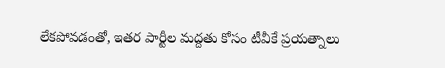లేకపోవడంతో, ఇతర పార్టీల మద్దతు కోసం టీవీకే ప్రయత్నాలు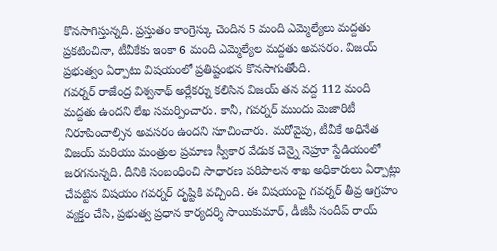కొనసాగిస్తున్నది. ప్రస్తుతం కాంగ్రెస్కు చెందిన 5 మంది ఎమ్మెల్యేలు మద్దతు ప్రకటించినా, టీవీకేకు ఇంకా 6 మంది ఎమ్మెల్యేల మద్దతు అవసరం. విజయ్ ప్రభుత్వం ఏర్పాటు విషయంలో ప్రతిష్టంభన కొనసాగుతోంది.
గవర్నర్ రాజేంద్ర విశ్వనాథ్ అర్లేకర్ను కలిసిన విజయ్ తన వద్ద 112 మంది మద్దతు ఉందని లేఖ సమర్పించారు. కానీ, గవర్నర్ ముందు మెజారిటీ నిరూపించాల్సిన అవసరం ఉందని సూచించారు. మరోవైపు, టీవీకే అధినేత విజయ్ మరియు మంత్రుల ప్రమాణ స్వీకార వేడుక చెన్నై నెహ్రూ స్టేడియంలో జరగనున్నది. దీనికి సంబంధించి సాధారణ పరిపాలన శాఖ అధికారులు ఏర్పాట్లు చేపట్టిన విషయం గవర్నర్ దృష్టికి వచ్చింది. ఈ విషయంపై గవర్నర్ తీవ్ర ఆగ్రహం వ్యక్తం చేసి, ప్రభుత్వ ప్రధాన కార్యదర్శి సాయికుమార్, డీజీపీ సందీప్ రాయ్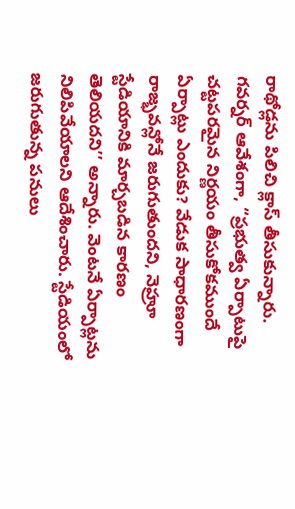రాథోడ్లను పిలిచి క్లాస్ తీసుకున్నారు.
గవర్నర్ ఆవేశంగా, ‘‘ప్రభుత్వ ఏర్పాటుపై చట్టపరమైన నిర్ణయం తీసుకోకముందే ఏర్పాట్లు ఎందుకు? వేడుక సాధారణంగా రాజ్భవన్లోనే జరుగుతుందని, నెహ్రూ స్టేడియానికి మార్చబడిన కారణం తెలియదని’’ అన్నారు. వెంటనే ఏర్పాట్లను నిలిపివేయాలని ఆదేశించారు. స్టేడియంలో జరుగుతున్న పనులు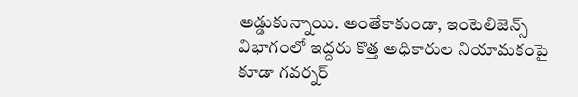అడ్డుకున్నాయి. అంతేకాకుండా, ఇంటెలిజెన్స్ విభాగంలో ఇద్దరు కొత్త అధికారుల నియామకంపై కూడా గవర్నర్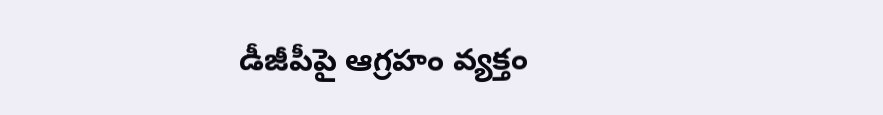డీజీపీపై ఆగ్రహం వ్యక్తం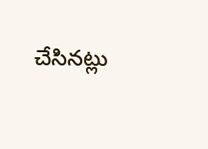చేసినట్లు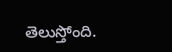తెలుస్తోంది.